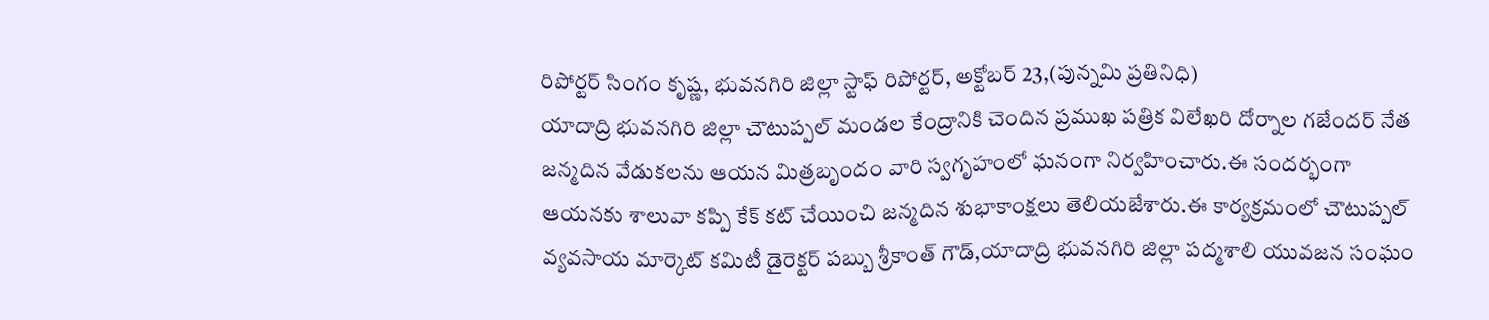రిపోర్టర్ సింగం కృష్ణ, భువనగిరి జిల్లా స్టాఫ్ రిపోర్టర్, అక్టోబర్ 23,(పున్నమి ప్రతినిధి)
యాదాద్రి భువనగిరి జిల్లా చౌటుప్పల్ మండల కేంద్రానికి చెందిన ప్రముఖ పత్రిక విలేఖరి దోర్నాల గజేందర్ నేత జన్మదిన వేడుకలను ఆయన మిత్రబృందం వారి స్వగృహంలో ఘనంగా నిర్వహించారు.ఈ సందర్భంగా ఆయనకు శాలువా కప్పి కేక్ కట్ చేయించి జన్మదిన శుభాకాంక్షలు తెలియజేశారు.ఈ కార్యక్రమంలో చౌటుప్పల్ వ్యవసాయ మార్కెట్ కమిటీ డైరెక్టర్ పబ్బు శ్రీకాంత్ గౌడ్,యాదాద్రి భువనగిరి జిల్లా పద్మశాలి యువజన సంఘం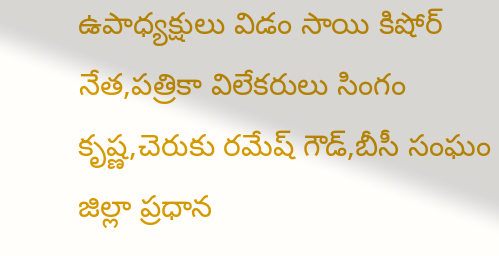ఉపాధ్యక్షులు విడం సాయి కిషోర్ నేత,పత్రికా విలేకరులు సింగం కృష్ణ,చెరుకు రమేష్ గౌడ్,బీసీ సంఘం జిల్లా ప్రధాన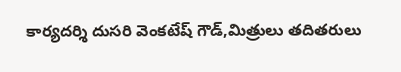కార్యదర్శి దుసరి వెంకటేష్ గౌడ్,మిత్రులు తదితరులు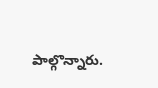పాల్గొన్నారు.